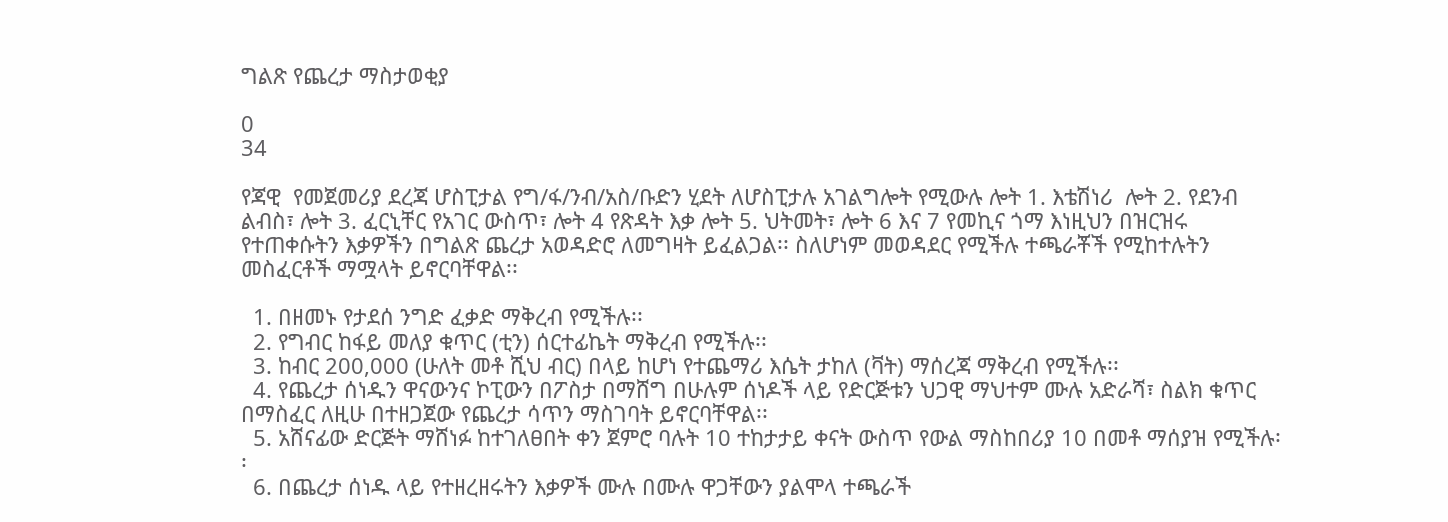ግልጽ የጨረታ ማስታወቂያ

0
34

የጃዊ  የመጀመሪያ ደረጃ ሆስፒታል የግ/ፋ/ንብ/አስ/ቡድን ሂደት ለሆስፒታሉ አገልግሎት የሚውሉ ሎት 1. እቴሽነሪ  ሎት 2. የደንብ ልብስ፣ ሎት 3. ፈርኒቸር የአገር ውስጥ፣ ሎት 4 የጽዳት እቃ ሎት 5. ህትመት፣ ሎት 6 እና 7 የመኪና ጎማ እነዚህን በዝርዝሩ የተጠቀሱትን እቃዎችን በግልጽ ጨረታ አወዳድሮ ለመግዛት ይፈልጋል፡፡ ስለሆነም መወዳደር የሚችሉ ተጫራቾች የሚከተሉትን መስፈርቶች ማሟላት ይኖርባቸዋል፡፡

  1. በዘመኑ የታደሰ ንግድ ፈቃድ ማቅረብ የሚችሉ፡፡
  2. የግብር ከፋይ መለያ ቁጥር (ቲን) ሰርተፊኬት ማቅረብ የሚችሉ፡፡
  3. ከብር 200,000 (ሁለት መቶ ሺህ ብር) በላይ ከሆነ የተጨማሪ እሴት ታከለ (ቫት) ማሰረጃ ማቅረብ የሚችሉ፡፡
  4. የጨረታ ሰነዱን ዋናውንና ኮፒውን በፖስታ በማሸግ በሁሉም ሰነዶች ላይ የድርጅቱን ህጋዊ ማህተም ሙሉ አድራሻ፣ ስልክ ቁጥር በማስፈር ለዚሁ በተዘጋጀው የጨረታ ሳጥን ማስገባት ይኖርባቸዋል፡፡
  5. አሸናፊው ድርጅት ማሸነፉ ከተገለፀበት ቀን ጀምሮ ባሉት 10 ተከታታይ ቀናት ውስጥ የውል ማስከበሪያ 10 በመቶ ማሰያዝ የሚችሉ፡፡
  6. በጨረታ ሰነዱ ላይ የተዘረዘሩትን እቃዎች ሙሉ በሙሉ ዋጋቸውን ያልሞላ ተጫራች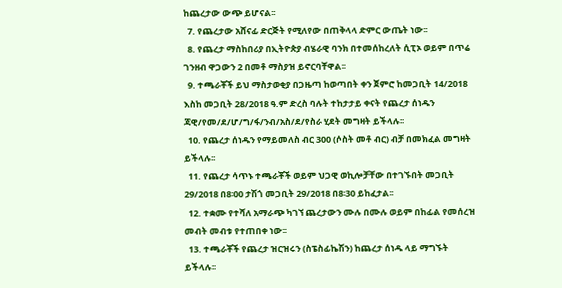ከጨረታው ውጭ ይሆናል፡፡
  7. የጨረታው አሸናፊ ድርጅት የሚለየው በጠቅላላ ድምር ውጤት ነው፡፡
  8. የጨረታ ማስከበሪያ በኢትዮጵያ ብሄራዊ ባንክ በተመሰከረለት ሲፒኦ ወይም በጥሬ ገንዘብ ዋጋውን 2 በመቶ ማስያዝ ይኖርባቸዋል፡፡
  9. ተጫራቾች ይህ ማስታወቂያ በጋዜጣ ከወጣበት ቀን ጀምሮ ከመጋቢት 14/2018 እስከ መጋቢት 28/2018 ዓ.ም ድረስ ባሉት ተከታታይ ቀናት የጨረታ ሰነዱን ጃዊ/የመ/ደ/ሆ/ግ/ፋ/ንብ/አስ/ደ/የስራ ሂደት መግዛት ይችላሉ፡፡
  10. የጨረታ ሰነዱን የማይመለስ ብር 300 (ሶስት መቶ ብር) ብቻ በመክፈል መግዛት ይችላሉ፡፡
  11. የጨረታ ሳጥኑ ተጫራቾች ወይም ህጋዊ ወኪሎቻቸው በተገኙበት መጋቢት 29/2018 በ8፡00 ታሽጎ መጋቢት 29/2018 በ8፡30 ይከፈታል፡፡
  12. ተቋሙ የተሻለ አማራጭ ካገኘ ጨረታውን ሙሉ በሙሉ ወይም በከፊል የመሰረዝ መብት መብቱ የተጠበቀ ነው፡፡
  13. ተጫራቾች የጨረታ ዝርዝሩን (ስፔስፊኬሽን) ከጨረታ ሰነዱ ላይ ማግኙት ይችላሉ፡፡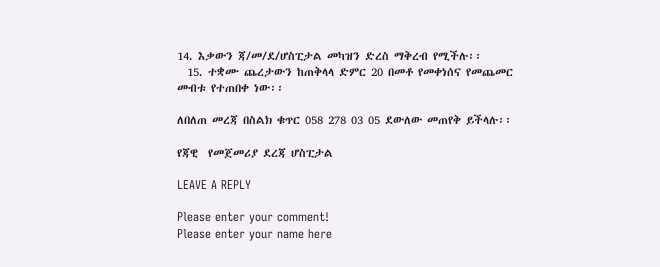14. እቃውን ጃ/መ/ደ/ሆስፒታል መካዝን ድረስ ማቅረብ የሚችሉ፡፡
  15. ተቋሙ ጨረታውን ከጠቅላላ ድምር 20 በመቶ የመቀነሰና የመጨመር መብቱ የተጠበቀ ነው፡፡

ለበለጠ መረጃ በስልክ ቁጥር 058 278 03 05 ደውለው መጠየቅ ይችላሉ፡፡

የጃዊ  የመጀመሪያ ደረጃ ሆስፒታል

LEAVE A REPLY

Please enter your comment!
Please enter your name here